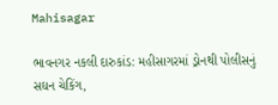Mahisagar

ભાવનગર નકલી દારુકાંડ: મહીસાગરમાં ડ્રોનથી પોલીસનું સઘન ચેકિંગ,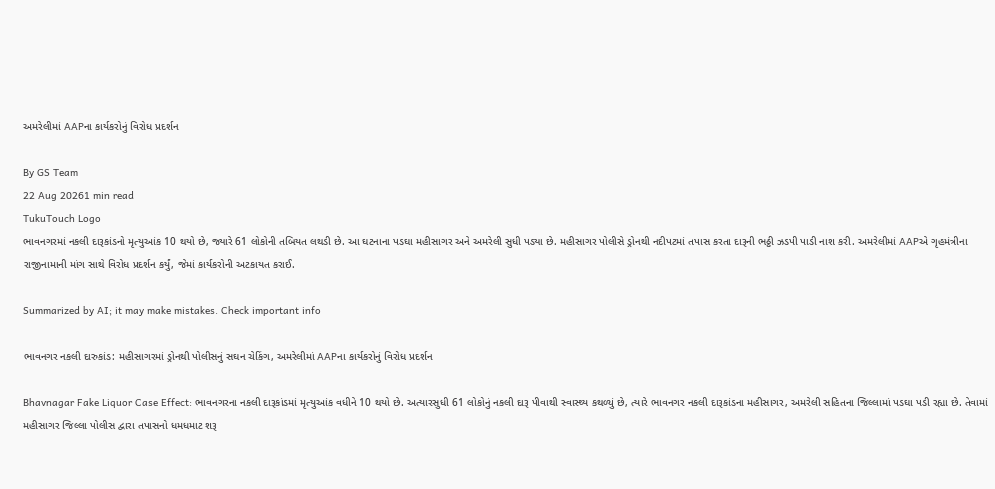અમરેલીમાં AAPના કાર્યકરોનું વિરોધ પ્રદર્શન

By GS Team
22 Aug 20261 min read
TukuTouch Logo
ભાવનગરમાં નકલી દારૂકાંડનો મૃત્યુઆંક 10 થયો છે, જ્યારે 61 લોકોની તબિયત લથડી છે. આ ઘટનાના પડઘા મહીસાગર અને અમરેલી સુધી પડ્યા છે. મહીસાગર પોલીસે ડ્રોનથી નદીપટમાં તપાસ કરતા દારૂની ભઠ્ઠી ઝડપી પાડી નાશ કરી. અમરેલીમાં AAPએ ગૃહમંત્રીના રાજીનામાની માંગ સાથે વિરોધ પ્રદર્શન કર્યું, જેમાં કાર્યકરોની અટકાયત કરાઈ.

Summarized by AI; it may make mistakes. Check important info

ભાવનગર નકલી દારુકાંડ: મહીસાગરમાં ડ્રોનથી પોલીસનું સઘન ચેકિંગ, અમરેલીમાં AAPના કાર્યકરોનું વિરોધ પ્રદર્શન

Bhavnagar Fake Liquor Case Effect: ભાવનગરના નકલી દારૂકાંડમાં મૃત્યુઆંક વધીને 10 થયો છે. અત્યારસુધી 61 લોકોનું નકલી દારૂ પીવાથી સ્વાસ્થ્ય કથળ્યું છે, ત્યારે ભાવનગર નકલી દારૂકાંડના મહીસાગર, અમરેલી સહિતના જિલ્લામાં પડઘા પડી રહ્યા છે. તેવામાં મહીસાગર જિલ્લા પોલીસ દ્વારા તપાસનો ધમધમાટ શરૂ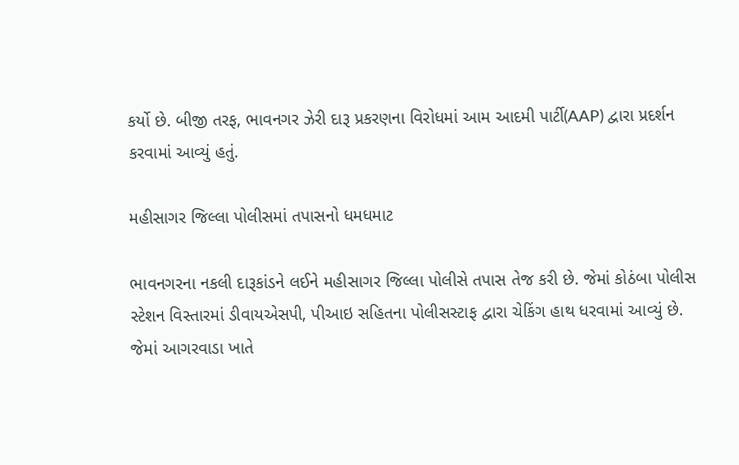કર્યો છે. બીજી તરફ, ભાવનગર ઝેરી દારૂ પ્રકરણના વિરોધમાં આમ આદમી પાર્ટી(AAP) દ્વારા પ્રદર્શન કરવામાં આવ્યું હતું.

મહીસાગર જિલ્લા પોલીસમાં તપાસનો ધમધમાટ

ભાવનગરના નકલી દારૂકાંડને લઈને મહીસાગર જિલ્લા પોલીસે તપાસ તેજ કરી છે. જેમાં કોઠંબા પોલીસ સ્ટેશન વિસ્તારમાં ડીવાયએસપી, પીઆઇ સહિતના પોલીસસ્ટાફ દ્વારા ચેકિંગ હાથ ધરવામાં આવ્યું છે. જેમાં આગરવાડા ખાતે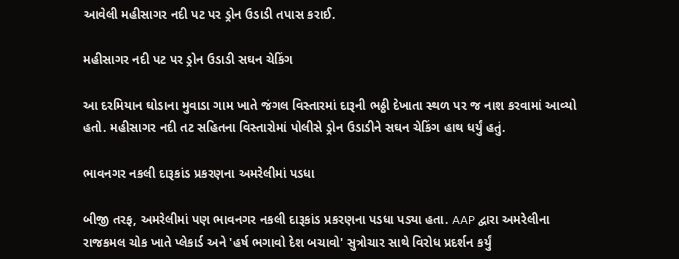આવેલી મહીસાગર નદી પટ પર ડ્રોન ઉડાડી તપાસ કરાઈ.

મહીસાગર નદી પટ પર ડ્રોન ઉડાડી સઘન ચેકિંગ

આ દરમિયાન ઘોડાના મુવાડા ગામ ખાતે જંગલ વિસ્તારમાં દારૂની ભઠ્ઠી દેખાતા સ્થળ પર જ નાશ કરવામાં આવ્યો હતો. મહીસાગર નદી તટ સહિતના વિસ્તારોમાં પોલીસે ડ્રોન ઉડાડીને સઘન ચેકિંગ હાથ ધર્યું હતું.

ભાવનગર નકલી દારૂકાંડ પ્રકરણના અમરેલીમાં પડધા

બીજી તરફ, અમરેલીમાં પણ ભાવનગર નકલી દારૂકાંડ પ્રકરણના પડધા પડ્યા હતા. AAP દ્વારા અમરેલીના રાજકમલ ચોક ખાતે પ્લેકાર્ડ અને 'હર્ષ ભગાવો દેશ બચાવો' સુત્રોચાર સાથે વિરોધ પ્રદર્શન કર્યું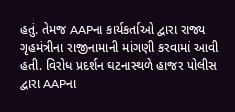હતું. તેમજ AAPના કાર્યકર્તાઓ દ્વારા રાજ્ય ગૃહમંત્રીના રાજીનામાની માંગણી કરવામાં આવી હતી. વિરોધ પ્રદર્શન ઘટનાસ્થળે હાજર પોલીસ દ્વારા AAPના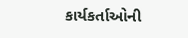કાર્યકર્તાઓની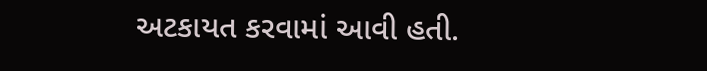અટકાયત કરવામાં આવી હતી.